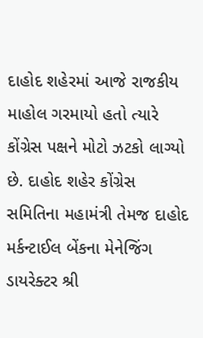દાહોદ શહેરમાં આજે રાજકીય માહોલ ગરમાયો હતો ત્યારે કોંગ્રેસ પક્ષને મોટો ઝટકો લાગ્યો છે. દાહોદ શહેર કોંગ્રેસ સમિતિના મહામંત્રી તેમજ દાહોદ મર્કન્ટાઈલ બેંકના મેનેજિંગ ડાયરેક્ટર શ્રી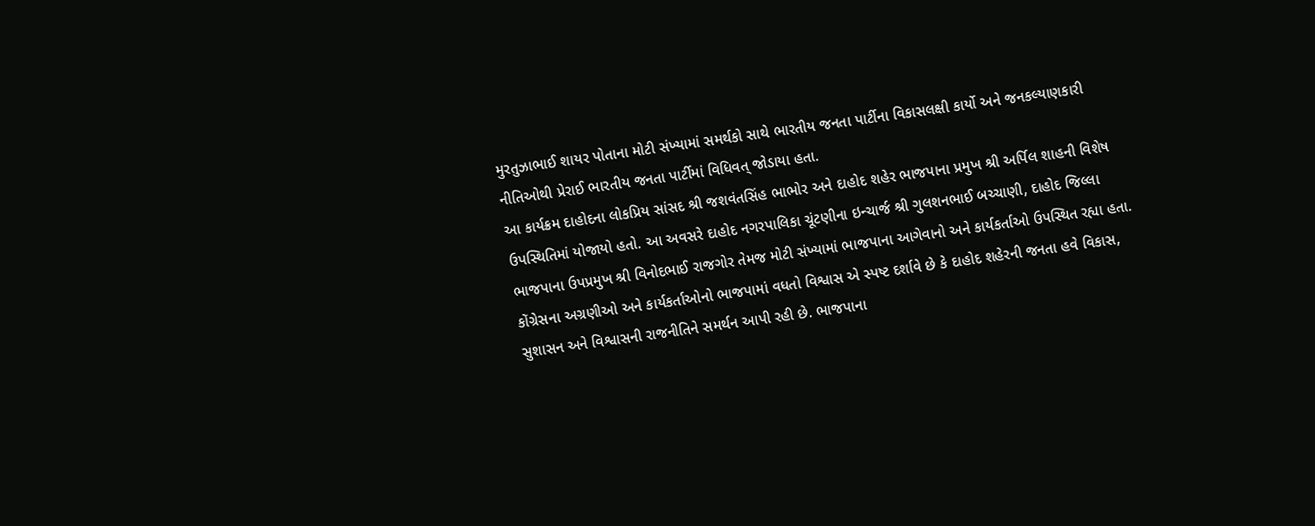મુરતુઝાભાઈ શાયર પોતાના મોટી સંખ્યામાં સમર્થકો સાથે ભારતીય જનતા પાર્ટીના વિકાસલક્ષી કાર્યો અને જનકલ્યાણકારી નીતિઓથી પ્રેરાઈ ભારતીય જનતા પાર્ટીમાં વિધિવત્ જોડાયા હતા.
આ કાર્યક્રમ દાહોદના લોકપ્રિય સાંસદ શ્રી જશવંતસિંહ ભાભોર અને દાહોદ શહેર ભાજપાના પ્રમુખ શ્રી અર્પિલ શાહની વિશેષ ઉપસ્થિતિમાં યોજાયો હતો. આ અવસરે દાહોદ નગરપાલિકા ચૂંટણીના ઇન્ચાર્જ શ્રી ગુલશનભાઈ બચ્ચાણી, દાહોદ જિલ્લા ભાજપાના ઉપપ્રમુખ શ્રી વિનોદભાઈ રાજગોર તેમજ મોટી સંખ્યામાં ભાજપાના આગેવાનો અને કાર્યકર્તાઓ ઉપસ્થિત રહ્યા હતા.
કોંગ્રેસના અગ્રણીઓ અને કાર્યકર્તાઓનો ભાજપામાં વધતો વિશ્વાસ એ સ્પષ્ટ દર્શાવે છે કે દાહોદ શહેરની જનતા હવે વિકાસ, સુશાસન અને વિશ્વાસની રાજનીતિને સમર્થન આપી રહી છે. ભાજપાના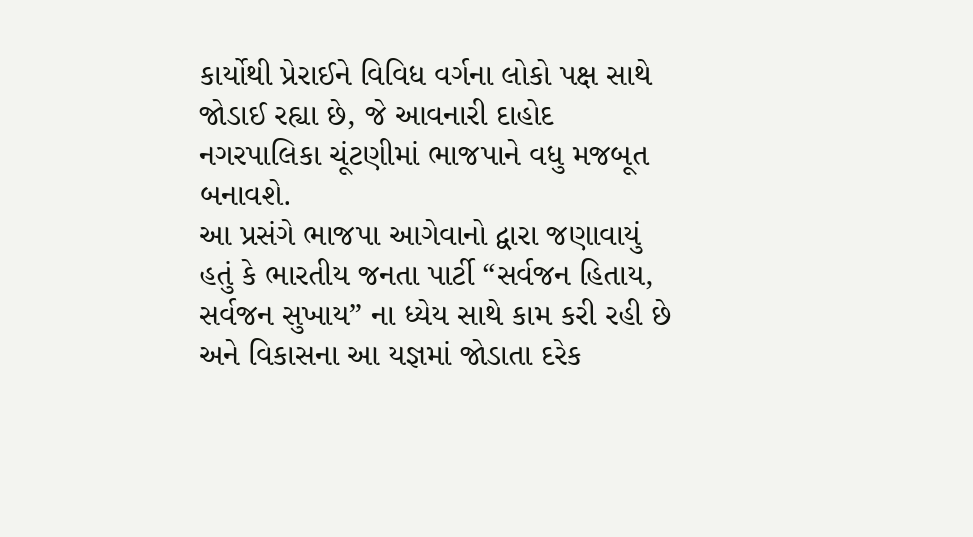કાર્યોથી પ્રેરાઈને વિવિધ વર્ગના લોકો પક્ષ સાથે જોડાઈ રહ્યા છે, જે આવનારી દાહોદ નગરપાલિકા ચૂંટણીમાં ભાજપાને વધુ મજબૂત બનાવશે.
આ પ્રસંગે ભાજપા આગેવાનો દ્વારા જણાવાયું હતું કે ભારતીય જનતા પાર્ટી “સર્વજન હિતાય, સર્વજન સુખાય” ના ધ્યેય સાથે કામ કરી રહી છે અને વિકાસના આ યજ્ઞમાં જોડાતા દરેક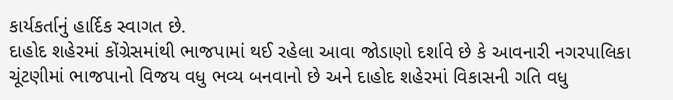કાર્યકર્તાનું હાર્દિક સ્વાગત છે.
દાહોદ શહેરમાં કોંગ્રેસમાંથી ભાજપામાં થઈ રહેલા આવા જોડાણો દર્શાવે છે કે આવનારી નગરપાલિકા ચૂંટણીમાં ભાજપાનો વિજય વધુ ભવ્ય બનવાનો છે અને દાહોદ શહેરમાં વિકાસની ગતિ વધુ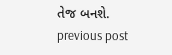તેજ બનશે.
previous post